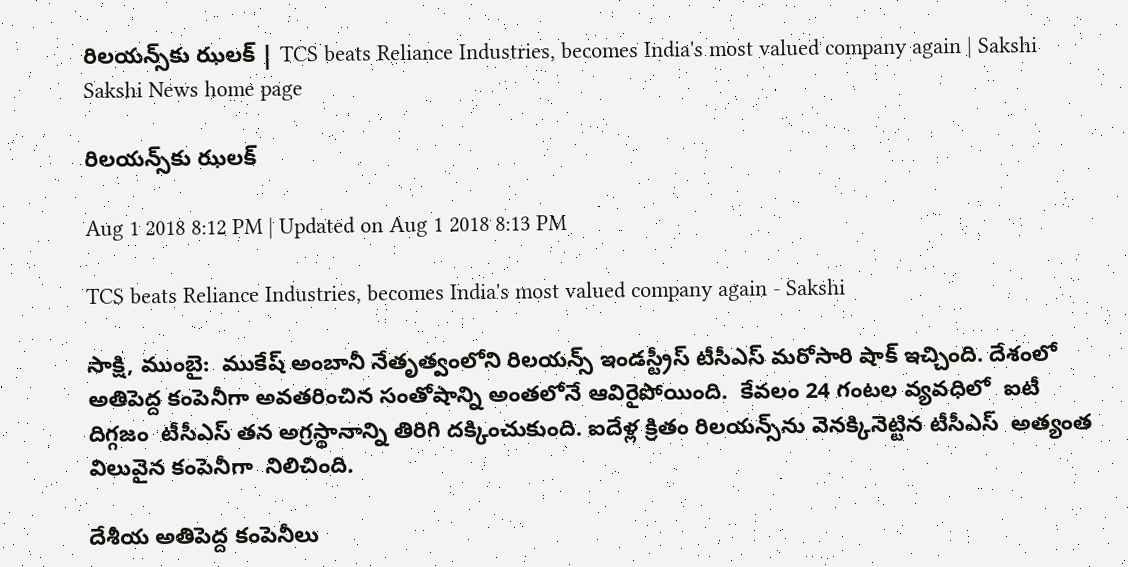రిలయన్స్‌కు ఝలక్‌ | TCS beats Reliance Industries, becomes India's most valued company again | Sakshi
Sakshi News home page

రిలయన్స్‌కు ఝలక్‌

Aug 1 2018 8:12 PM | Updated on Aug 1 2018 8:13 PM

TCS beats Reliance Industries, becomes India's most valued company again - Sakshi

సాక్షి, ముంబై:  ముకేష్‌ అంబానీ నేతృత్వంలోని రిలయన్స్‌ ఇండస్ట్రీస్‌ టీసీఎస్‌ మరోసారి షాక్‌ ఇచ్చింది. దేశంలో అతిపెద్ద కంపెనీగా అవతరించిన సంతోషాన్ని అంతలోనే ఆవిరైపోయింది.  కేవలం 24 గంటల వ్యవధిలో  ఐటీ దిగ్గజం  టీసీఎస్‌ తన అగ్రస్థానాన్ని తిరిగి దక్కించుకుంది. ఐదేళ్ల క్రితం రిలయన్స్‌ను వెనక్కినెట్టిన టీసీఎస్‌  అత్యంత విలువైన కంపెనీగా  నిలిచింది.

దేశీయ అతిపెద్ద కంపెనీలు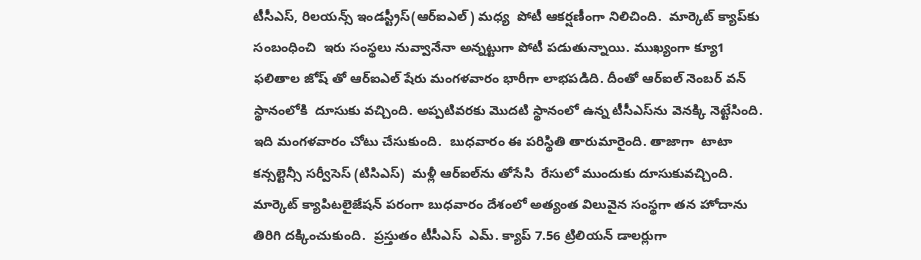టీసీఎస్‌, రిలయన్స్‌ ఇండస్ట్రీస్‌(ఆర్ఐఎల్) మధ్య  పోటీ ఆకర్షణీంగా నిలిచింది.  మార్కెట్‌ క్యాప్‌కు సంబంధించి  ఇరు సంస్థలు నువ్వానేనా అన‍్నట్టుగా పోటీ పడుతున్నాయి. ముఖ్యంగా క్యూ1 ఫలితాల జోష్‌ తో ఆర్‌ఐఎల్‌ షేరు మంగళవారం భారీగా లాభపడిది. దీంతో ఆర్‌ఐల్‌ నెంబర్‌ వన్‌ స్థానంలోకి  దూసుకు వచ్చింది. అప్పటివరకు మొదటి స్థానంలో ఉన్న టీసీఎస్‌ను వెనక్కి నెట్టేసింది. ఇది మంగళవారం చోటు చేసుకుంది.  బుధవారం ఈ పరిస్థితి తారుమారైంది. తాజాగా  టాటా కన్సల్టెన్సీ సర్వీసెస్ (టిసిఎస్)  మళ్లీ ఆర్‌ఐల్‌ను తోసేసి  రేసులో ముందుకు దూసుకువచ్చింది. మార్కెట్ క్యాపిటలైజేషన్ పరంగా బుధవారం దేశంలో అత్యంత విలువైన సంస్థగా తన హోదాను తిరిగి దక్కించుకుంది.  ప్రస్తుతం టీసీఎస్‌  ఎమ్. క్యాప్ 7.56 ట్రిలియన్ డాలర్లుగా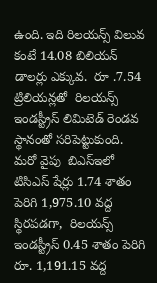ఉంది. ఇది రిలయన్స్ విలువ కంటే 14.08 బిలియన్ డాలర్లు ఎక్కువ.  రూ .7.54 ట్రిలియన్లతో  రిలయన్స్ ఇండస్ట్రీస్ లిమిటెడ్ రెండవ స్థానంతో సరిపెట్టుకుంది.  మరో వైపు  బిఎస్ఇలో టిసిఎస్ షేర్లు 1.74 శాతం పెరిగి 1,975.10 వద్ద స్థిరపడగా,  రిలయన్స్ ఇండస్ట్రీస్ 0.45 శాతం పెరిగి రూ. 1,191.15 వద్ద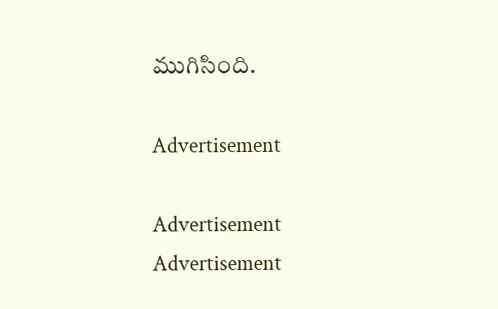ముగిసింది.

Advertisement

Advertisement
Advertisement